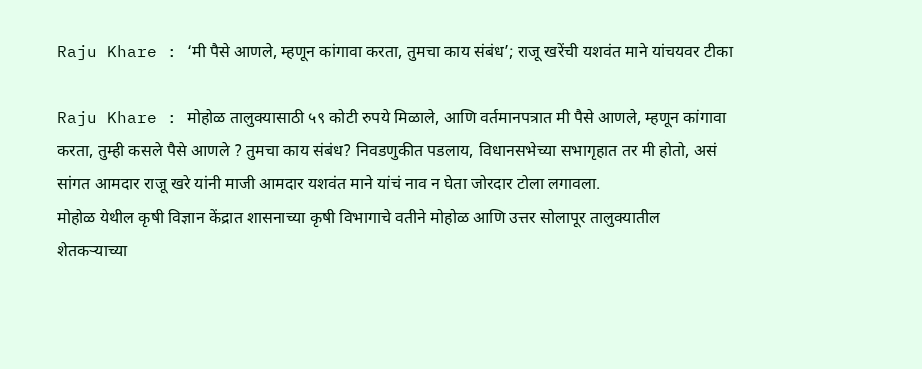Raju Khare : ‘मी पैसे आणले, म्हणून कांगावा करता, तुमचा काय संबंध’; राजू खरेंची यशवंत माने यांचयवर टीका

Raju Khare : मोहोळ तालुक्यासाठी ५९ कोटी रुपये मिळाले, आणि वर्तमानपत्रात मी पैसे आणले, म्हणून कांगावा करता, तुम्ही कसले पैसे आणले ? तुमचा काय संबंध? निवडणुकीत पडलाय, विधानसभेच्या सभागृहात तर मी होतो, असं सांगत आमदार राजू खरे यांनी माजी आमदार यशवंत माने यांचं नाव न घेता जोरदार टोला लगावला.
मोहोळ येथील कृषी विज्ञान केंद्रात शासनाच्या कृषी विभागाचे वतीने मोहोळ आणि उत्तर सोलापूर तालुक्यातील शेतकऱ्याच्या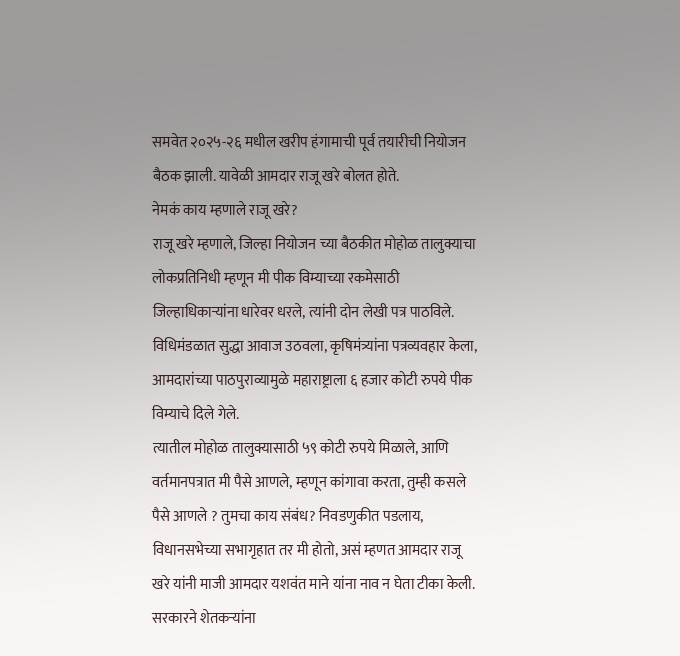समवेत २०२५-२६ मधील खरीप हंगामाची पूर्व तयारीची नियोजन बैठक झाली. यावेळी आमदार राजू खरे बोलत होते.
नेमकं काय म्हणाले राजू खरे?
राजू खरे म्हणाले, जिल्हा नियोजन च्या बैठकीत मोहोळ तालुक्याचा लोकप्रतिनिधी म्हणून मी पीक विम्याच्या रकमेसाठी जिल्हाधिकाऱ्यांना धारेवर धरले, त्यांनी दोन लेखी पत्र पाठविले. विधिमंडळात सुद्धा आवाज उठवला, कृषिमंत्र्यांना पत्रव्यवहार केला, आमदारांच्या पाठपुराव्यामुळे महाराष्ट्राला ६ हजार कोटी रुपये पीक विम्याचे दिले गेले.
त्यातील मोहोळ तालुक्यासाठी ५९ कोटी रुपये मिळाले, आणि वर्तमानपत्रात मी पैसे आणले, म्हणून कांगावा करता, तुम्ही कसले पैसे आणले ? तुमचा काय संबंध? निवडणुकीत पडलाय, विधानसभेच्या सभागृहात तर मी होतो, असं म्हणत आमदार राजू खरे यांनी माजी आमदार यशवंत माने यांना नाव न घेता टीका केली.
सरकारने शेतकऱ्यांना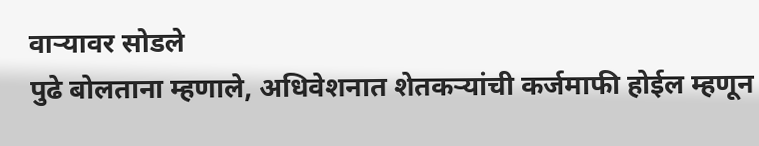वाऱ्यावर सोडले
पुढे बोलताना म्हणाले, अधिवेशनात शेतकऱ्यांची कर्जमाफी होईल म्हणून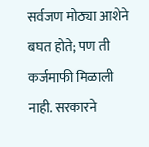सर्वजण मोठ्या आशेने बघत होते; पण ती कर्जमाफी मिळाली नाही. सरकारने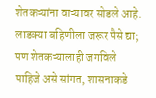शेतकऱ्यांना वाऱ्यावर सोडले आहे. लाडक्या बहिणीला जरूर पैसे द्या; पण शेतकऱ्यालाही जगविले पाहिजे असे सांगत, शासनाकडे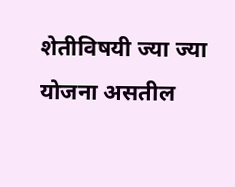शेतीविषयी ज्या ज्या योजना असतील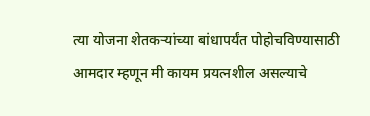त्या योजना शेतकऱ्यांच्या बांधापर्यंत पोहोचविण्यासाठी आमदार म्हणून मी कायम प्रयत्नशील असल्याचे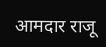आमदार राजू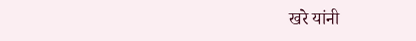खरे यांनी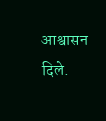आश्वासन दिले.